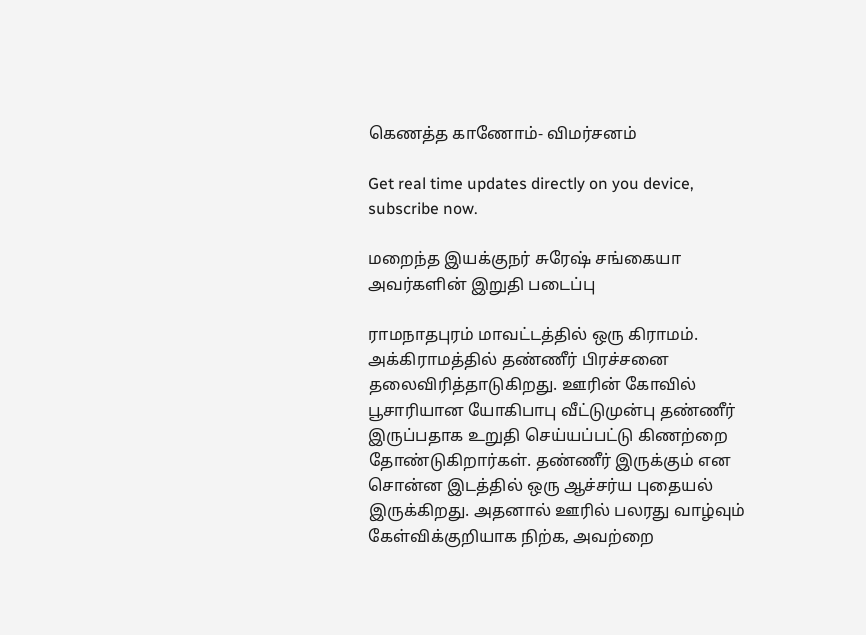கெணத்த காணோம்- விமர்சனம்

Get real time updates directly on you device, subscribe now.

மறைந்த இயக்குநர் சுரேஷ் சங்கையா அவர்களின் இறுதி படைப்பு

ராமநாதபுரம் மாவட்டத்தில் ஒரு கிராமம். அக்கிராமத்தில் தண்ணீர் பிரச்சனை தலைவிரித்தாடுகிறது. ஊரின் கோவில் பூசாரியான யோகிபாபு வீட்டுமுன்பு தண்ணீர் இருப்பதாக உறுதி செய்யப்பட்டு கிணற்றை தோண்டுகிறார்கள். தண்ணீர் இருக்கும் என சொன்ன இடத்தில் ஒரு ஆச்சர்ய புதையல் இருக்கிறது. அதனால் ஊரில் பலரது வாழ்வும் கேள்விக்குறியாக நிற்க, அவற்றை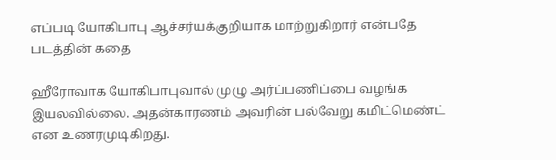எப்படி யோகிபாபு ஆச்சர்யக்குறியாக மாற்றுகிறார் என்பதே படத்தின் கதை

ஹீரோவாக யோகிபாபுவால் முழு அர்ப்பணிப்பை வழங்க இயலவில்லை. அதன்காரணம் அவரின் பல்வேறு கமிட்மெண்ட் என உணரமுடிகிறது.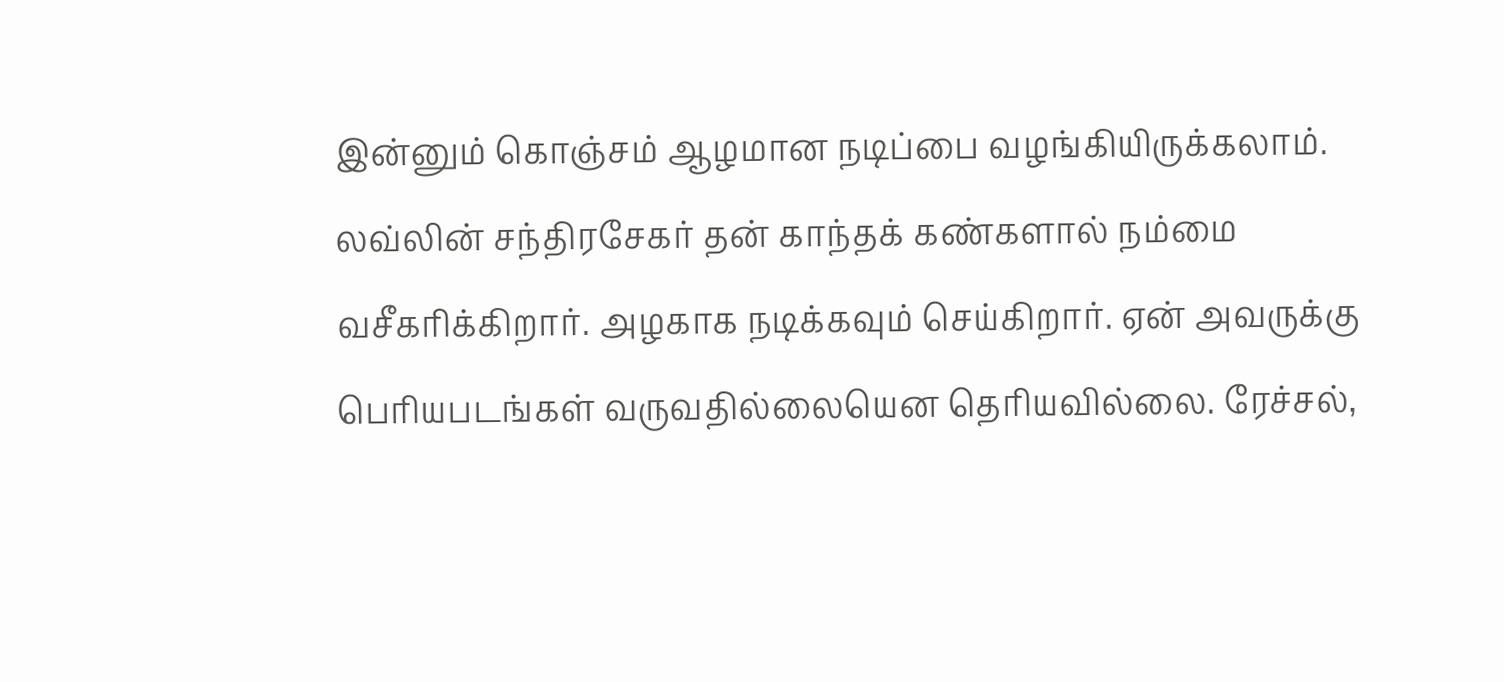இன்னும் கொஞ்சம் ஆழமான நடிப்பை வழங்கியிருக்கலாம். லவ்லின் சந்திரசேகர் தன் காந்தக் கண்களால் நம்மை வசீகரிக்கிறார். அழகாக நடிக்கவும் செய்கிறார். ஏன் அவருக்கு பெரியபடங்கள் வருவதில்லையென தெரியவில்லை. ரேச்சல்,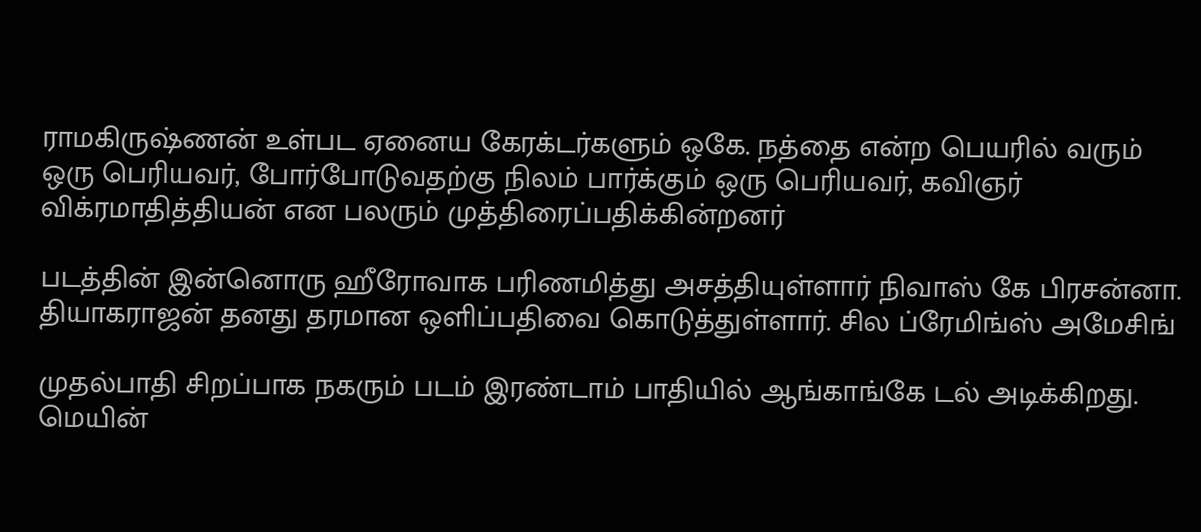ராமகிருஷ்ணன் உள்பட ஏனைய கேரக்டர்களும் ஒகே. நத்தை என்ற பெயரில் வரும் ஒரு பெரியவர், போர்போடுவதற்கு நிலம் பார்க்கும் ஒரு பெரியவர், கவிஞர் விக்ரமாதித்தியன் என பலரும் முத்திரைப்பதிக்கின்றனர்

படத்தின் இன்னொரு ஹீரோவாக பரிணமித்து அசத்தியுள்ளார் நிவாஸ் கே பிரசன்னா. தியாகராஜன் தனது தரமான ஒளிப்பதிவை கொடுத்துள்ளார். சில ப்ரேமிங்ஸ் அமேசிங்

முதல்பாதி சிறப்பாக நகரும் படம் இரண்டாம் பாதியில் ஆங்காங்கே டல் அடிக்கிறது. மெயின்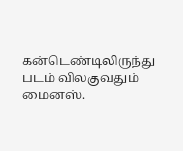கன்டெண்டிலிருந்து படம் விலகுவதும் மைனஸ்.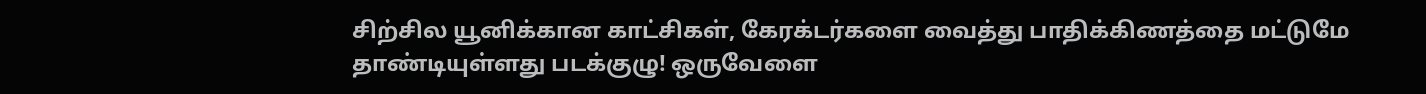சிற்சில யூனிக்கான காட்சிகள், கேரக்டர்களை வைத்து பாதிக்கிணத்தை மட்டுமே தாண்டியுள்ளது படக்குழு! ஒருவேளை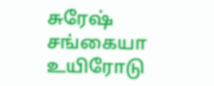சுரேஷ் சங்கையா உயிரோடு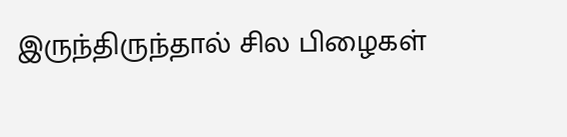இருந்திருந்தால் சில பிழைகள்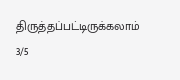திருத்தப்பட்டிருக்கலாம்
3/5